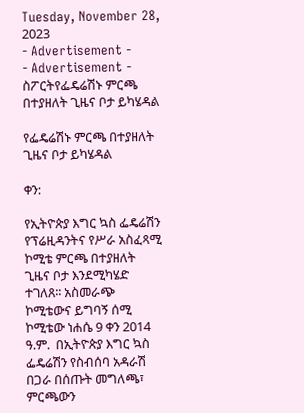Tuesday, November 28, 2023
- Advertisement -
- Advertisement -
ስፖርትየፌዴሬሽኑ ምርጫ በተያዘለት ጊዜና ቦታ ይካሄዳል

የፌዴሬሽኑ ምርጫ በተያዘለት ጊዜና ቦታ ይካሄዳል

ቀን:

የኢትዮጵያ እግር ኳስ ፌዴሬሽን የፕሬዚዳንትና የሥራ አስፈጻሚ ኮሚቴ ምርጫ በተያዘለት ጊዜና ቦታ እንደሚካሄድ ተገለጸ፡፡ አስመራጭ ኮሚቴውና ይግባኝ ሰሚ ኮሚቴው ነሐሴ 9 ቀን 2014 ዓ.ም.  በኢትዮጵያ እግር ኳስ ፌዴሬሽን የስብሰባ አዳራሽ በጋራ በሰጡት መግለጫ፣ ምርጫውን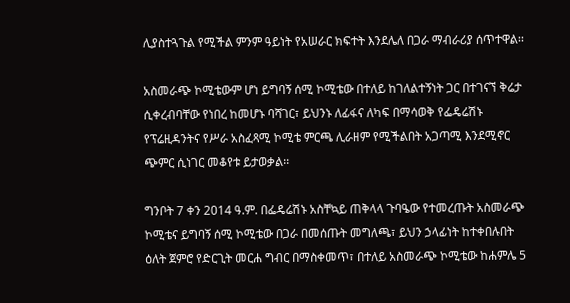ሊያስተጓጉል የሚችል ምንም ዓይነት የአሠራር ክፍተት እንደሌለ በጋራ ማብራሪያ ሰጥተዋል፡፡

አስመራጭ ኮሚቴውም ሆነ ይግባኝ ሰሚ ኮሚቴው በተለይ ከገለልተኝነት ጋር በተገናኘ ቅሬታ ሲቀረብባቸው የነበረ ከመሆኑ ባሻገር፣ ይህንኑ ለፊፋና ለካፍ በማሳወቅ የፌዴሬሽኑ የፕሬዚዳንትና የሥራ አስፈጻሚ ኮሚቴ ምርጫ ሊራዘም የሚችልበት አጋጣሚ እንደሚኖር ጭምር ሲነገር መቆየቱ ይታወቃል፡፡

ግንቦት 7 ቀን 2014 ዓ.ም. በፌዴሬሽኑ አስቸኳይ ጠቅላላ ጉባዔው የተመረጡት አስመራጭ ኮሚቴና ይግባኝ ሰሚ ኮሚቴው በጋራ በመሰጡት መግለጫ፣ ይህን ኃላፊነት ከተቀበሉበት ዕለት ጀምሮ የድርጊት መርሐ ግብር በማስቀመጥ፣ በተለይ አስመራጭ ኮሚቴው ከሐምሌ 5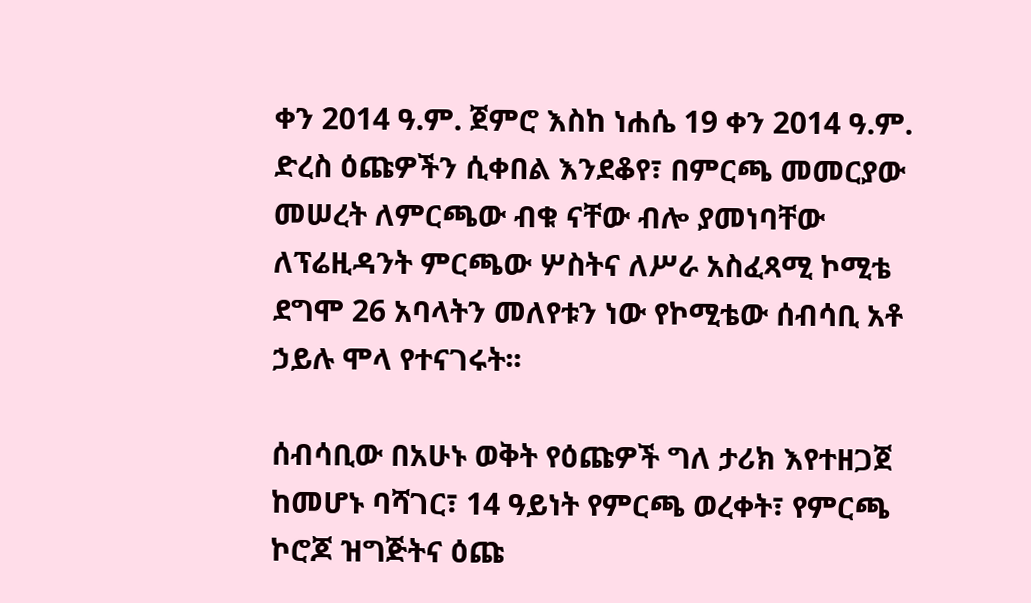ቀን 2014 ዓ.ም. ጀምሮ እስከ ነሐሴ 19 ቀን 2014 ዓ.ም. ድረስ ዕጩዎችን ሲቀበል እንደቆየ፣ በምርጫ መመርያው መሠረት ለምርጫው ብቁ ናቸው ብሎ ያመነባቸው ለፕሬዚዳንት ምርጫው ሦስትና ለሥራ አስፈጻሚ ኮሚቴ ደግሞ 26 አባላትን መለየቱን ነው የኮሚቴው ሰብሳቢ አቶ ኃይሉ ሞላ የተናገሩት፡፡

ሰብሳቢው በአሁኑ ወቅት የዕጩዎች ግለ ታሪክ እየተዘጋጀ ከመሆኑ ባሻገር፣ 14 ዓይነት የምርጫ ወረቀት፣ የምርጫ ኮሮጆ ዝግጅትና ዕጩ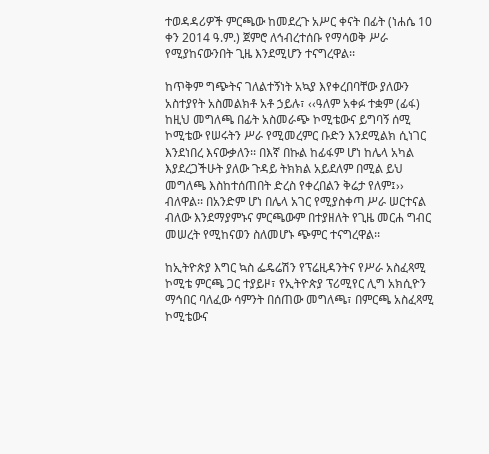ተወዳዳሪዎች ምርጫው ከመደረጉ አሥር ቀናት በፊት (ነሐሴ 10 ቀን 2014 ዓ.ም.) ጀምሮ ለኅብረተሰቡ የማሳወቅ ሥራ የሚያከናውንበት ጊዜ እንደሚሆን ተናግረዋል፡፡

ከጥቅም ግጭትና ገለልተኝነት አኳያ እየቀረበባቸው ያለውን አስተያየት አስመልክቶ አቶ ኃይሉ፣ ‹‹ዓለም አቀፉ ተቋም (ፊፋ) ከዚህ መግለጫ በፊት አስመራጭ ኮሚቴውና ይግባኝ ሰሚ ኮሚቴው የሠሩትን ሥራ የሚመረምር ቡድን እንደሚልክ ሲነገር እንደነበረ እናውቃለን፡፡ በእኛ በኩል ከፊፋም ሆነ ከሌላ አካል እያደረጋችሁት ያለው ጉዳይ ትክክል አይደለም በሚል ይህ መግለጫ እስከተሰጠበት ድረስ የቀረበልን ቅሬታ የለም፤›› ብለዋል፡፡ በአንድም ሆነ በሌላ አገር የሚያስቀጣ ሥራ ሠርተናል ብለው እንደማያምኑና ምርጫውም በተያዘለት የጊዜ መርሐ ግብር መሠረት የሚከናወን ስለመሆኑ ጭምር ተናግረዋል፡፡

ከኢትዮጵያ እግር ኳስ ፌዴሬሽን የፕሬዚዳንትና የሥራ አስፈጻሚ ኮሚቴ ምርጫ ጋር ተያይዞ፣ የኢትዮጵያ ፕሪሚየር ሊግ አክሲዮን ማኅበር ባለፈው ሳምንት በሰጠው መግለጫ፣ በምርጫ አስፈጻሚ ኮሚቴውና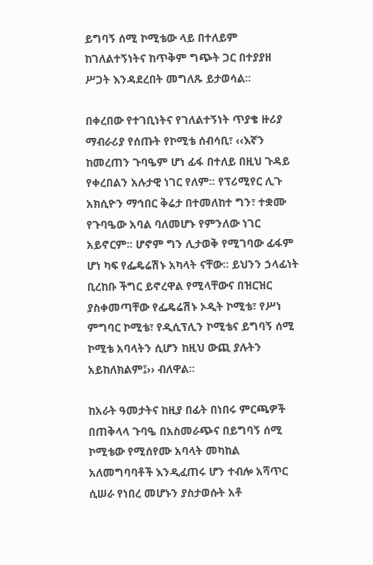ይግባኝ ሰሚ ኮሚቴው ላይ በተለይም ከገለልተኝነትና ከጥቅም ግጭት ጋር በተያያዘ ሥጋት እንዳደረበት መግለጹ ይታወሳል፡፡

በቀረበው የተገቢነትና የገለልተኝነት ጥያቄ ዙሪያ ማብራሪያ የሰጡት የኮሚቴ ሰብሳቢ፣ ‹‹እኛን ከመረጠን ጉባዔም ሆነ ፊፋ በተለይ በዚህ ጉዳይ የቀረበልን አሉታዊ ነገር የለም፡፡ የፕሪሚየር ሊጉ አክሲዮን ማኅበር ቅሬታ በተመለከተ ግን፣ ተቋሙ የጉባዔው አባል ባለመሆኑ የምንለው ነገር አይኖርም፡፡ ሆኖም ግን ሊታወቅ የሚገባው ፊፋም ሆነ ካፍ የፌዴሬሽኑ አካላት ናቸው፡፡ ይህንን ኃላፊነት ቢረከቡ ችግር ይኖረዋል የሚላቸውና በዝርዝር ያስቀመጣቸው የፌዴሬሽኑ ኦዲት ኮሚቴ፣ የሥነ ምግባር ኮሚቴ፣ የዲሲፕሊን ኮሚቴና ይግባኝ ሰሚ ኮሚቴ አባላትን ሲሆን ከዚህ ውጪ ያሉትን አይከለክልም፤›› ብለዋል፡፡

ከአራት ዓመታትና ከዚያ በፊት በነበሩ ምርጫዎች በጠቅላላ ጉባዔ በአስመራጭና በይግባኝ ሰሚ ኮሚቴው የሚሰየሙ አባላት መካከል አለመግባባቶች እንዲፈጠሩ ሆን ተብሎ አሻጥር ሲሠራ የነበረ መሆኑን ያስታወሱት አቶ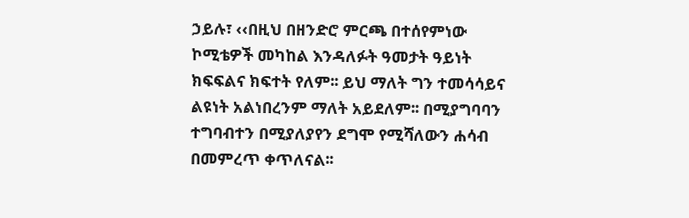ኃይሉ፣ ‹‹በዚህ በዘንድሮ ምርጫ በተሰየምነው ኮሚቴዎች መካከል እንዳለፉት ዓመታት ዓይነት ክፍፍልና ክፍተት የለም፡፡ ይህ ማለት ግን ተመሳሳይና ልዩነት አልነበረንም ማለት አይደለም፡፡ በሚያግባባን ተግባብተን በሚያለያየን ደግሞ የሚሻለውን ሐሳብ በመምረጥ ቀጥለናል፡፡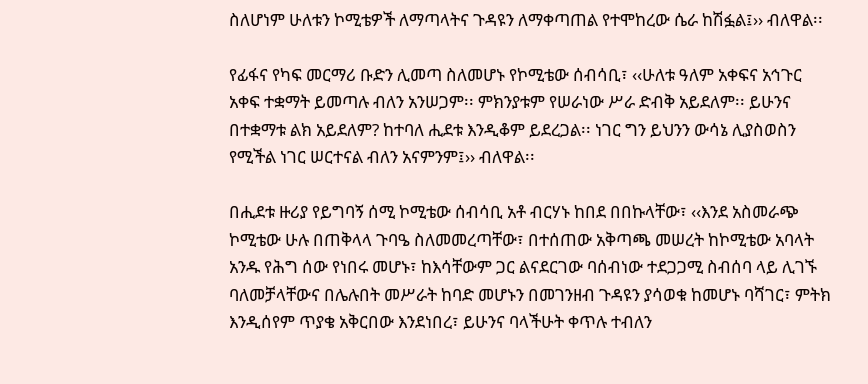ስለሆነም ሁለቱን ኮሚቴዎች ለማጣላትና ጉዳዩን ለማቀጣጠል የተሞከረው ሴራ ከሽፏል፤›› ብለዋል፡፡

የፊፋና የካፍ መርማሪ ቡድን ሊመጣ ስለመሆኑ የኮሚቴው ሰብሳቢ፣ ‹‹ሁለቱ ዓለም አቀፍና አኅጉር አቀፍ ተቋማት ይመጣሉ ብለን አንሠጋም፡፡ ምክንያቱም የሠራነው ሥራ ድብቅ አይደለም፡፡ ይሁንና በተቋማቱ ልክ አይደለም? ከተባለ ሒደቱ እንዲቆም ይደረጋል፡፡ ነገር ግን ይህንን ውሳኔ ሊያስወስን የሚችል ነገር ሠርተናል ብለን አናምንም፤›› ብለዋል፡፡

በሒደቱ ዙሪያ የይግባኝ ሰሚ ኮሚቴው ሰብሳቢ አቶ ብርሃኑ ከበደ በበኩላቸው፣ ‹‹እንደ አስመራጭ ኮሚቴው ሁሉ በጠቅላላ ጉባዔ ስለመመረጣቸው፣ በተሰጠው አቅጣጫ መሠረት ከኮሚቴው አባላት አንዱ የሕግ ሰው የነበሩ መሆኑ፣ ከእሳቸውም ጋር ልናደርገው ባሰብነው ተደጋጋሚ ስብሰባ ላይ ሊገኙ ባለመቻላቸውና በሌሉበት መሥራት ከባድ መሆኑን በመገንዘብ ጉዳዩን ያሳወቁ ከመሆኑ ባሻገር፣ ምትክ እንዲሰየም ጥያቄ አቅርበው እንደነበረ፣ ይሁንና ባላችሁት ቀጥሉ ተብለን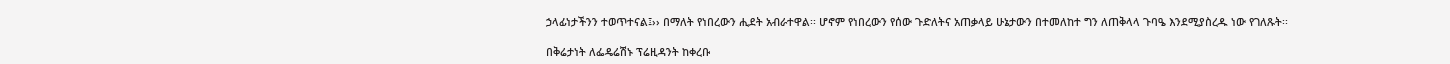ኃላፊነታችንን ተወጥተናል፤›› በማለት የነበረውን ሒደት አብራተዋል፡፡ ሆኖም የነበረውን የሰው ጉድለትና አጠቃላይ ሁኔታውን በተመለከተ ግን ለጠቅላላ ጉባዔ እንደሚያስረዱ ነው የገለጹት፡፡

በቅሬታነት ለፌዴሬሽኑ ፕሬዚዳንት ከቀረቡ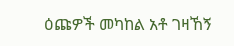ዕጩዎች መካከል አቶ ገዛኸኝ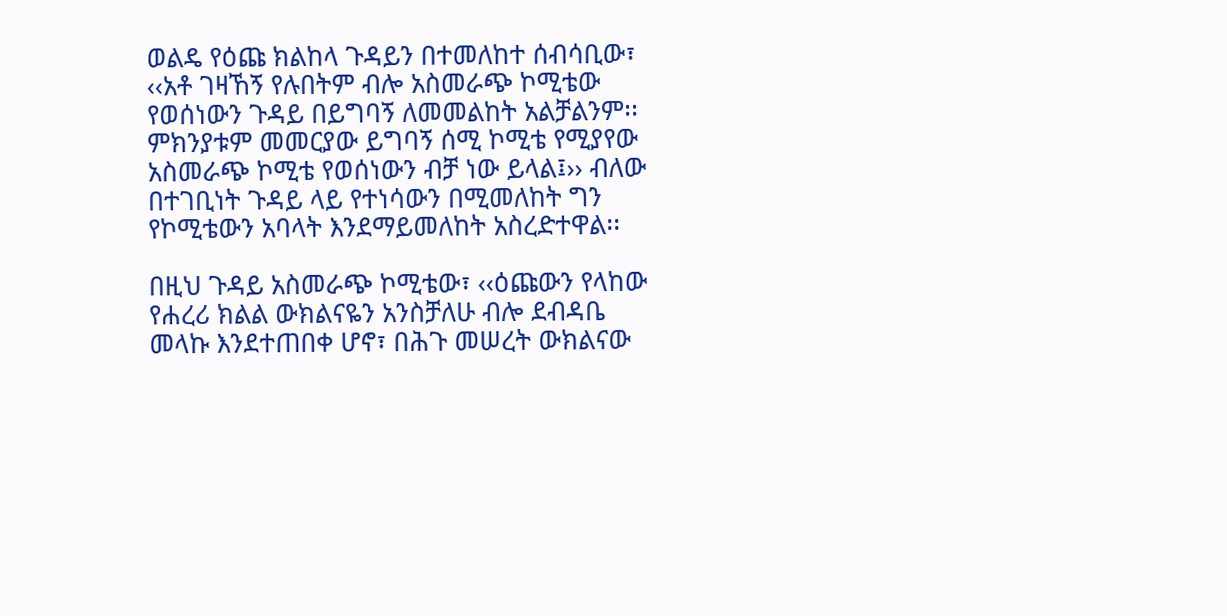ወልዴ የዕጩ ክልከላ ጉዳይን በተመለከተ ሰብሳቢው፣ ‹‹አቶ ገዛኸኝ የሉበትም ብሎ አስመራጭ ኮሚቴው የወሰነውን ጉዳይ በይግባኝ ለመመልከት አልቻልንም፡፡ ምክንያቱም መመርያው ይግባኝ ሰሚ ኮሚቴ የሚያየው አስመራጭ ኮሚቴ የወሰነውን ብቻ ነው ይላል፤›› ብለው በተገቢነት ጉዳይ ላይ የተነሳውን በሚመለከት ግን የኮሚቴውን አባላት እንደማይመለከት አስረድተዋል፡፡

በዚህ ጉዳይ አስመራጭ ኮሚቴው፣ ‹‹ዕጩውን የላከው የሐረሪ ክልል ውክልናዬን አንስቻለሁ ብሎ ደብዳቤ መላኩ እንደተጠበቀ ሆኖ፣ በሕጉ መሠረት ውክልናው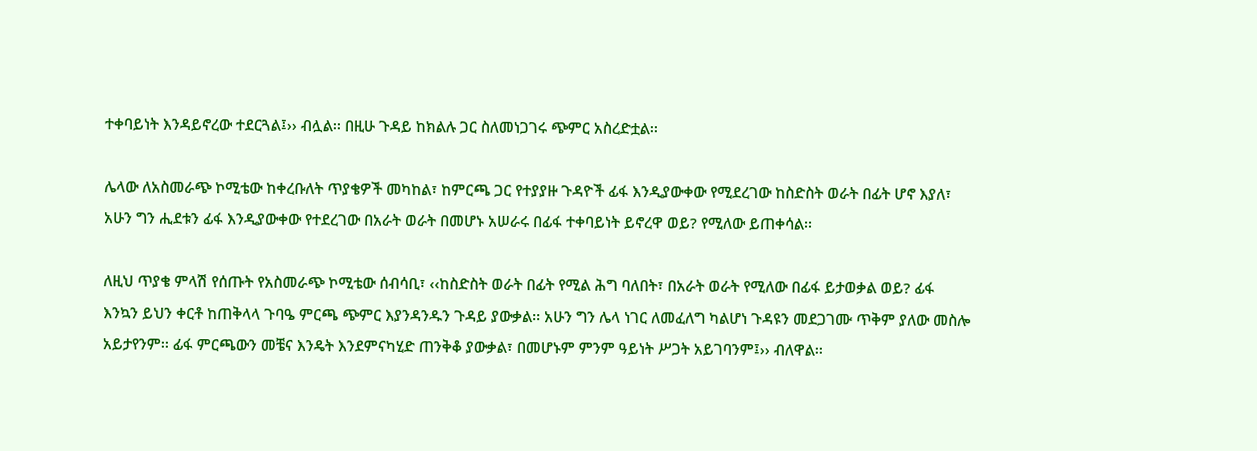ተቀባይነት እንዳይኖረው ተደርጓል፤›› ብሏል፡፡ በዚሁ ጉዳይ ከክልሉ ጋር ስለመነጋገሩ ጭምር አስረድቷል፡፡

ሌላው ለአስመራጭ ኮሚቴው ከቀረቡለት ጥያቄዎች መካከል፣ ከምርጫ ጋር የተያያዙ ጉዳዮች ፊፋ እንዲያውቀው የሚደረገው ከስድስት ወራት በፊት ሆኖ እያለ፣ አሁን ግን ሒደቱን ፊፋ እንዲያውቀው የተደረገው በአራት ወራት በመሆኑ አሠራሩ በፊፋ ተቀባይነት ይኖረዋ ወይ? የሚለው ይጠቀሳል፡፡

ለዚህ ጥያቄ ምላሽ የሰጡት የአስመራጭ ኮሚቴው ሰብሳቢ፣ ‹‹ከስድስት ወራት በፊት የሚል ሕግ ባለበት፣ በአራት ወራት የሚለው በፊፋ ይታወቃል ወይ? ፊፋ እንኳን ይህን ቀርቶ ከጠቅላላ ጉባዔ ምርጫ ጭምር እያንዳንዱን ጉዳይ ያውቃል፡፡ አሁን ግን ሌላ ነገር ለመፈለግ ካልሆነ ጉዳዩን መደጋገሙ ጥቅም ያለው መስሎ አይታየንም፡፡ ፊፋ ምርጫውን መቼና እንዴት እንደምናካሂድ ጠንቅቆ ያውቃል፣ በመሆኑም ምንም ዓይነት ሥጋት አይገባንም፤›› ብለዋል፡፡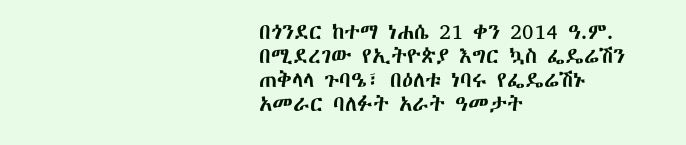በጎንደር ከተማ ነሐሴ 21 ቀን 2014 ዓ.ም. በሚደረገው የኢትዮጵያ እግር ኳስ ፌዴሬሽን ጠቅላላ ጉባዔ፣ በዕለቱ ነባሩ የፌዴሬሽኑ አመራር ባለፉት አራት ዓመታት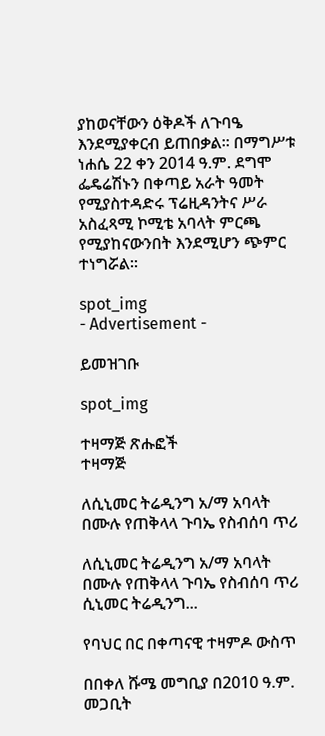ያከወናቸውን ዕቅዶች ለጉባዔ እንደሚያቀርብ ይጠበቃል፡፡ በማግሥቱ ነሐሴ 22 ቀን 2014 ዓ.ም. ደግሞ ፌዴሬሽኑን በቀጣይ አራት ዓመት የሚያስተዳድሩ ፕሬዚዳንትና ሥራ አስፈጻሚ ኮሚቴ አባላት ምርጫ የሚያከናውንበት እንደሚሆን ጭምር ተነግሯል፡፡

spot_img
- Advertisement -

ይመዝገቡ

spot_img

ተዛማጅ ጽሑፎች
ተዛማጅ

ለሲኒመር ትሬዲንግ አ/ማ አባላት በሙሉ የጠቅላላ ጉባኤ የስብሰባ ጥሪ

ለሲኒመር ትሬዲንግ አ/ማ አባላት በሙሉ የጠቅላላ ጉባኤ የስብሰባ ጥሪ ሲኒመር ትሬዲንግ...

የባህር በር በቀጣናዊ ተዛምዶ ውስጥ

በበቀለ ሹሜ መግቢያ በ2010 ዓ.ም. መጋቢት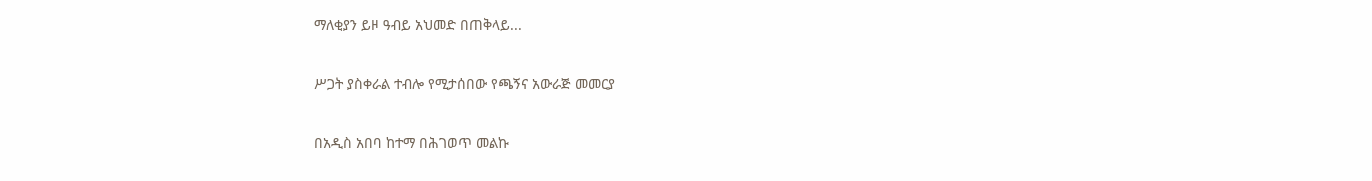ማለቂያን ይዞ ዓብይ አህመድ በጠቅላይ...

ሥጋት ያስቀራል ተብሎ የሚታሰበው የጫኝና አውራጅ መመርያ

በአዲስ አበባ ከተማ በሕገወጥ መልኩ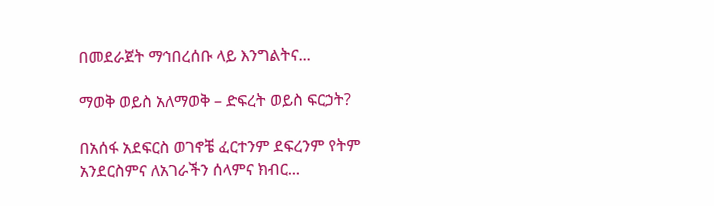በመደራጀት ማኅበረሰቡ ላይ እንግልትና...

ማወቅ ወይስ አለማወቅ – ድፍረት ወይስ ፍርኃት?

በአሰፋ አደፍርስ ወገኖቼ ፈርተንም ደፍረንም የትም አንደርስምና ለአገራችን ሰላምና ክብር...